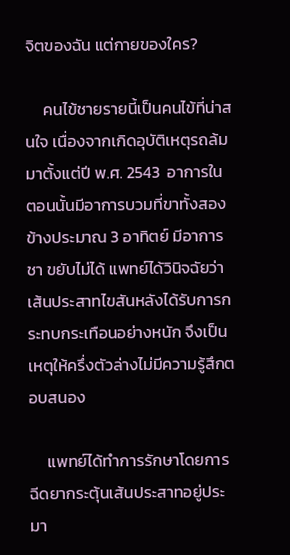จิตของฉัน แต่กายของใคร?

     คนไข้ชายรายนี้เป็นคนไข้ที่น่าสนใจ เนื่องจากเกิดอุบัติเหตุรถล้มมาตั้งแต่ปี พ.ศ. 2543  อาการในตอนนั้นมีอาการบวมที่ขาทั้งสองข้างประมาณ 3 อาทิตย์ มีอาการชา ขยับไม่ได้ แพทย์ได้วินิจฉัยว่า เส้นประสาทไขสันหลังได้รับการกระทบกระเทือนอย่างหนัก จึงเป็นเหตุให้ครึ่งตัวล่างไม่มีความรู้สึกตอบสนอง

     แพทย์ได้ทำการรักษาโดยการฉีดยากระตุ้นเส้นประสาทอยู่ประมา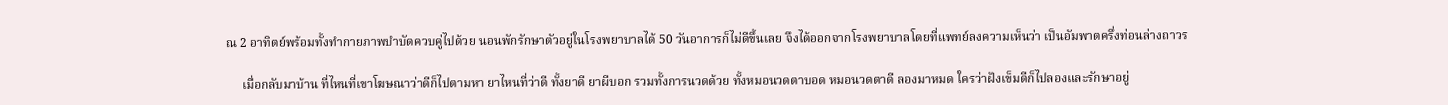ณ 2 อาทิตย์พร้อมทั้งทำกายภาพบำบัดควบคู่ไปด้วย นอนพักรักษาตัวอยู่ในโรงพยาบาลได้ 50 วันอาการก็ไม่ดีขึ้นเลย จึงได้ออกจากโรงพยาบาลโดยที่แพทย์ลงความเห็นว่า เป็นอัมพาตครึ่งท่อนล่างถาวร

     เมื่อกลับมาบ้าน ที่ไหนที่เขาโฆษณาว่าดีก็ไปตามหา ยาไหนที่ว่าดี ทั้งยาดี ยาผีบอก รวมทั้งการนวดด้วย ทั้งหมอนวดตาบอด หมอนวดตาดี ลองมาหมด ใครว่าฝังเข็มดีก็ไปลองและรักษาอยู่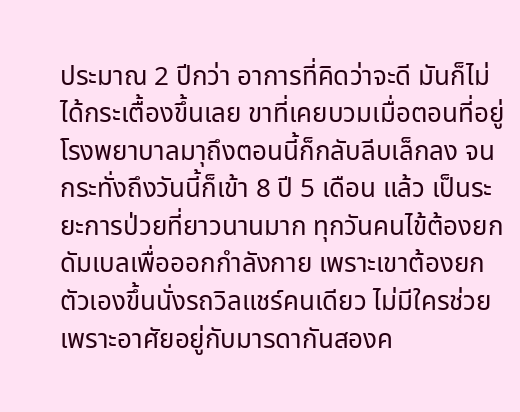ประมาณ 2 ปีกว่า อาการที่คิดว่าจะดี มันก็ไม่ได้กระเตื้องขึ้นเลย ขาที่เคยบวมเมื่อตอนที่อยู่โรงพยาบาลมาุถึงตอนนี้ก็กลับลีบเล็กลง จนกระทั่งถึงวันนี้ก็เข้า 8 ปี 5 เดือน แล้ว เป็นระยะการป่วยที่ยาวนานมาก ทุกวันคนไข้ต้องยกดัมเบลเพื่อออกกำลังกาย เพราะเขาต้องยกตัวเองขึ้นนั่งรถวิลแชร์คนเดียว ไม่มีใครช่วยเพราะอาศัยอยู่กับมารดากันสองค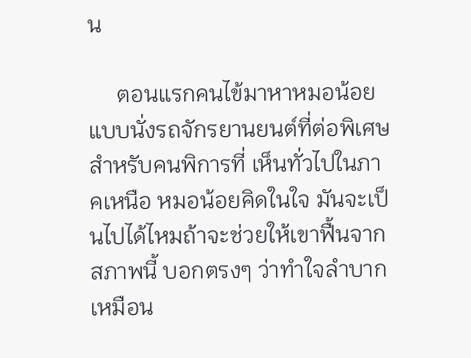น

     ตอนแรกคนไข้มาหาหมอน้อยแบบนั่งรถจักรยานยนต์ที่ต่อพิเศษสำหรับคนพิการที่ เห็นทั่วไปในภาคเหนือ หมอน้อยคิดในใจ มันจะเป็นไปได้ไหมถ้าจะช่วยให้เขาฟื้นจากสภาพนี้ บอกตรงๆ ว่าทำใจลำบากเหมือน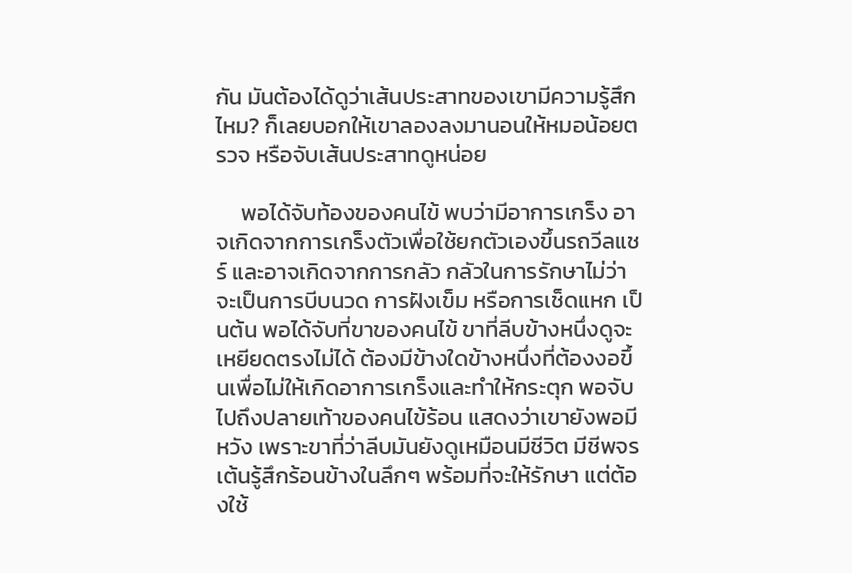กัน มันต้องได้ดูว่าเส้นประสาทของเขามีความรู้สึกไหม? ก็เลยบอกให้เขาลองลงมานอนให้หมอน้อยตรวจ หรือจับเส้นประสาทดูหน่อย

     พอได้จับท้องของคนไข้ พบว่ามีอาการเกร็ง อาจเกิดจากการเกร็งตัวเพื่อใช้ยกตัวเองขึ้นรถวีลแชร์ และอาจเกิดจากการกลัว กลัวในการรักษาไม่ว่าจะเป็นการบีบนวด การฝังเข็ม หรือการเช็ดแหก เป็นต้น พอได้จับที่ขาของคนไข้ ขาที่ลีบข้างหนึ่งดูจะเหยียดตรงไม่ได้ ต้องมีข้างใดข้างหนึ่งที่ต้องงอขึ้นเพื่อไม่ให้เกิดอาการเกร็งและทำให้กระตุก พอจับไปถึงปลายเท้าของคนไข้ร้อน แสดงว่าเขายังพอมีหวัง เพราะขาที่ว่าลีบมันยังดูเหมือนมีชีวิต มีชีพจรเต้นรู้สึกร้อนข้างในลึกๆ พร้อมที่จะให้รักษา แต่ต้องใช้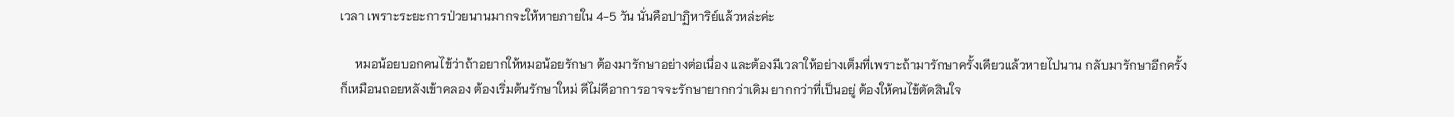เวลา เพราะระยะการป่วยนานมากจะให้หายภายใน 4-5 วัน นั่นคือปาฏิหาริย์แล้วหล่ะค่ะ

     หมอน้อยบอกคนไข้ว่าถ้าอยากให้หมอน้อยรักษา ต้องมารักษาอย่างต่อเนื่อง และต้องมีเวลาให้อย่างเต็มที่เพราะถ้ามารักษาครั้งเดียวแล้วหายไปนาน กลับมารักษาอีกครั้ง ก็เหมือนถอยหลังเข้าคลอง ต้องเริ่มต้นรักษาใหม่ ดีไม่ดีอาการอาจจะรักษายากกว่าเดิม ยากกว่าที่เป็นอยู่ ต้องให้คนไข้ตัดสินใจ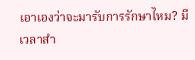เอาเองว่าจะมารับการรักษาไหม? มีเวลาสำ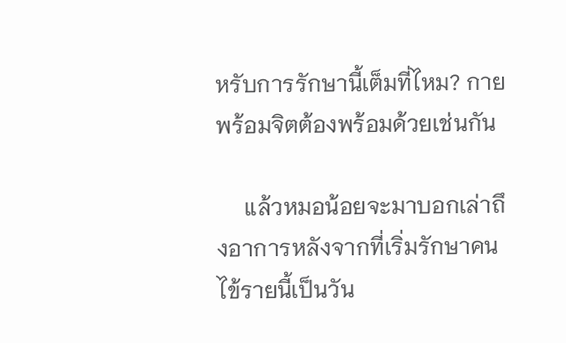หรับการรักษานี้เต็มที่ไหม? กายพร้อมจิตต้องพร้อมด้วยเช่นกัน

     แล้วหมอน้อยจะมาบอกเล่าถึงอาการหลังจากที่เริ่มรักษาคนไข้รายนี้เป็นวัน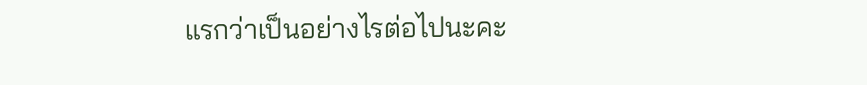แรกว่าเป็นอย่างไรต่อไปนะคะ